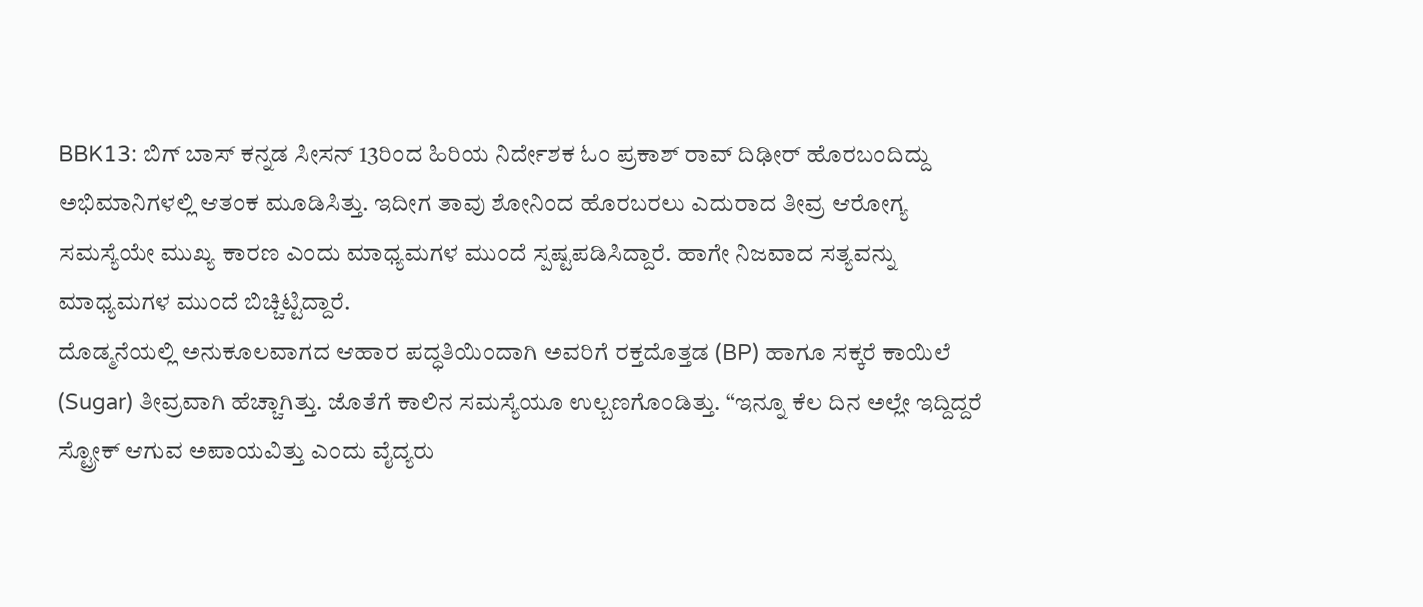BBK13: ಬಿಗ್ ಬಾಸ್ ಕನ್ನಡ ಸೀಸನ್ 13ರಿಂದ ಹಿರಿಯ ನಿರ್ದೇಶಕ ಓಂ ಪ್ರಕಾಶ್ ರಾವ್ ದಿಢೀರ್ ಹೊರಬಂದಿದ್ದು ಅಭಿಮಾನಿಗಳಲ್ಲಿ ಆತಂಕ ಮೂಡಿಸಿತ್ತು. ಇದೀಗ ತಾವು ಶೋನಿಂದ ಹೊರಬರಲು ಎದುರಾದ ತೀವ್ರ ಆರೋಗ್ಯ ಸಮಸ್ಯೆಯೇ ಮುಖ್ಯ ಕಾರಣ ಎಂದು ಮಾಧ್ಯಮಗಳ ಮುಂದೆ ಸ್ಪಷ್ಟಪಡಿಸಿದ್ದಾರೆ. ಹಾಗೇ ನಿಜವಾದ ಸತ್ಯವನ್ನು ಮಾಧ್ಯಮಗಳ ಮುಂದೆ ಬಿಚ್ಚಿಟ್ಟಿದ್ದಾರೆ.
ದೊಡ್ಮನೆಯಲ್ಲಿ ಅನುಕೂಲವಾಗದ ಆಹಾರ ಪದ್ಧತಿಯಿಂದಾಗಿ ಅವರಿಗೆ ರಕ್ತದೊತ್ತಡ (BP) ಹಾಗೂ ಸಕ್ಕರೆ ಕಾಯಿಲೆ (Sugar) ತೀವ್ರವಾಗಿ ಹೆಚ್ಚಾಗಿತ್ತು. ಜೊತೆಗೆ ಕಾಲಿನ ಸಮಸ್ಯೆಯೂ ಉಲ್ಬಣಗೊಂಡಿತ್ತು. “ಇನ್ನೂ ಕೆಲ ದಿನ ಅಲ್ಲೇ ಇದ್ದಿದ್ದರೆ ಸ್ಟ್ರೋಕ್ ಆಗುವ ಅಪಾಯವಿತ್ತು ಎಂದು ವೈದ್ಯರು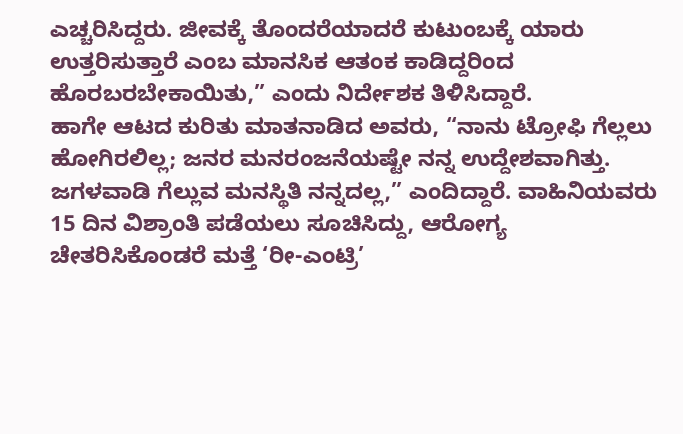ಎಚ್ಚರಿಸಿದ್ದರು. ಜೀವಕ್ಕೆ ತೊಂದರೆಯಾದರೆ ಕುಟುಂಬಕ್ಕೆ ಯಾರು ಉತ್ತರಿಸುತ್ತಾರೆ ಎಂಬ ಮಾನಸಿಕ ಆತಂಕ ಕಾಡಿದ್ದರಿಂದ ಹೊರಬರಬೇಕಾಯಿತು,” ಎಂದು ನಿರ್ದೇಶಕ ತಿಳಿಸಿದ್ದಾರೆ.
ಹಾಗೇ ಆಟದ ಕುರಿತು ಮಾತನಾಡಿದ ಅವರು, “ನಾನು ಟ್ರೋಫಿ ಗೆಲ್ಲಲು ಹೋಗಿರಲಿಲ್ಲ; ಜನರ ಮನರಂಜನೆಯಷ್ಟೇ ನನ್ನ ಉದ್ದೇಶವಾಗಿತ್ತು. ಜಗಳವಾಡಿ ಗೆಲ್ಲುವ ಮನಸ್ಥಿತಿ ನನ್ನದಲ್ಲ,” ಎಂದಿದ್ದಾರೆ. ವಾಹಿನಿಯವರು 15 ದಿನ ವಿಶ್ರಾಂತಿ ಪಡೆಯಲು ಸೂಚಿಸಿದ್ದು, ಆರೋಗ್ಯ ಚೇತರಿಸಿಕೊಂಡರೆ ಮತ್ತೆ ‘ರೀ-ಎಂಟ್ರಿ’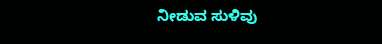ನೀಡುವ ಸುಳಿವು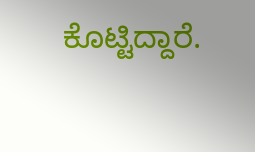ಕೊಟ್ಟಿದ್ದಾರೆ.